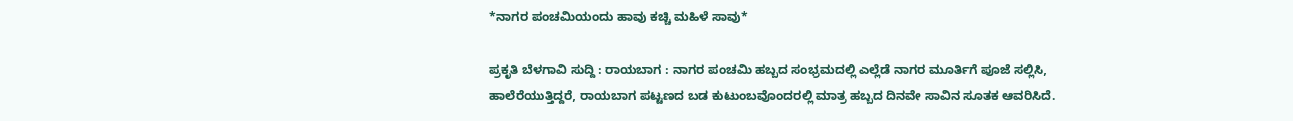*ನಾಗರ ಪಂಚಮಿಯಂದು ಹಾವು ಕಚ್ಚಿ ಮಹಿಳೆ ಸಾವು*

ಪ್ರಕೃತಿ ಬೆಳಗಾವಿ ಸುದ್ದಿ : ರಾಯಬಾಗ : ನಾಗರ ಪಂಚಮಿ ಹಬ್ಬದ ಸಂಭ್ರಮದಲ್ಲಿ ಎಲ್ಲೆಡೆ ನಾಗರ ಮೂರ್ತಿಗೆ ಪೂಜೆ ಸಲ್ಲಿಸಿ, ಹಾಲೆರೆಯುತ್ತಿದ್ದರೆ, ರಾಯಬಾಗ ಪಟ್ಟಣದ ಬಡ ಕುಟುಂಬವೊಂದರಲ್ಲಿ ಮಾತ್ರ ಹಬ್ಬದ ದಿನವೇ ಸಾವಿನ ಸೂತಕ ಆವರಿಸಿದೆ.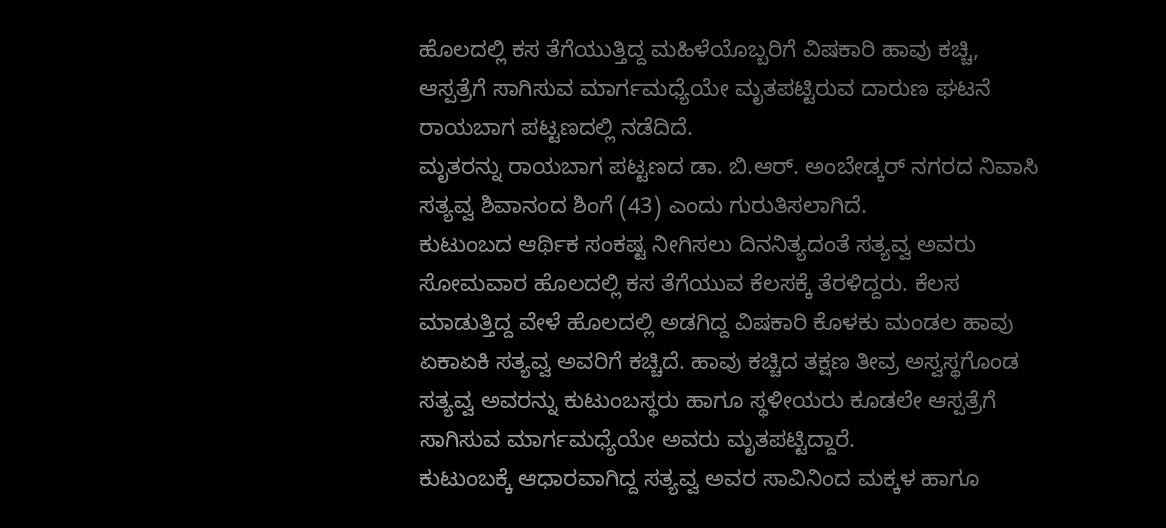ಹೊಲದಲ್ಲಿ ಕಸ ತೆಗೆಯುತ್ತಿದ್ದ ಮಹಿಳೆಯೊಬ್ಬರಿಗೆ ವಿಷಕಾರಿ ಹಾವು ಕಚ್ಚಿ, ಆಸ್ಪತ್ರೆಗೆ ಸಾಗಿಸುವ ಮಾರ್ಗಮಧ್ಯೆಯೇ ಮೃತಪಟ್ಟಿರುವ ದಾರುಣ ಘಟನೆ ರಾಯಬಾಗ ಪಟ್ಟಣದಲ್ಲಿ ನಡೆದಿದೆ.
ಮೃತರನ್ನು ರಾಯಬಾಗ ಪಟ್ಟಣದ ಡಾ. ಬಿ.ಆರ್. ಅಂಬೇಡ್ಕರ್ ನಗರದ ನಿವಾಸಿ ಸತ್ಯವ್ವ ಶಿವಾನಂದ ಶಿಂಗೆ (43) ಎಂದು ಗುರುತಿಸಲಾಗಿದೆ.
ಕುಟುಂಬದ ಆರ್ಥಿಕ ಸಂಕಷ್ಟ ನೀಗಿಸಲು ದಿನನಿತ್ಯದಂತೆ ಸತ್ಯವ್ವ ಅವರು ಸೋಮವಾರ ಹೊಲದಲ್ಲಿ ಕಸ ತೆಗೆಯುವ ಕೆಲಸಕ್ಕೆ ತೆರಳಿದ್ದರು. ಕೆಲಸ ಮಾಡುತ್ತಿದ್ದ ವೇಳೆ ಹೊಲದಲ್ಲಿ ಅಡಗಿದ್ದ ವಿಷಕಾರಿ ಕೊಳಕು ಮಂಡಲ ಹಾವು ಏಕಾಏಕಿ ಸತ್ಯವ್ವ ಅವರಿಗೆ ಕಚ್ಚಿದೆ. ಹಾವು ಕಚ್ಚಿದ ತಕ್ಷಣ ತೀವ್ರ ಅಸ್ವಸ್ಥಗೊಂಡ ಸತ್ಯವ್ವ ಅವರನ್ನು ಕುಟುಂಬಸ್ಥರು ಹಾಗೂ ಸ್ಥಳೀಯರು ಕೂಡಲೇ ಆಸ್ಪತ್ರೆಗೆ ಸಾಗಿಸುವ ಮಾರ್ಗಮಧ್ಯೆಯೇ ಅವರು ಮೃತಪಟ್ಟಿದ್ದಾರೆ.
ಕುಟುಂಬಕ್ಕೆ ಆಧಾರವಾಗಿದ್ದ ಸತ್ಯವ್ವ ಅವರ ಸಾವಿನಿಂದ ಮಕ್ಕಳ ಹಾಗೂ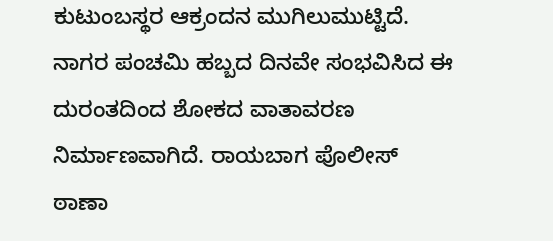ಕುಟುಂಬಸ್ಥರ ಆಕ್ರಂದನ ಮುಗಿಲುಮುಟ್ಟಿದೆ. ನಾಗರ ಪಂಚಮಿ ಹಬ್ಬದ ದಿನವೇ ಸಂಭವಿಸಿದ ಈ ದುರಂತದಿಂದ ಶೋಕದ ವಾತಾವರಣ ನಿರ್ಮಾಣವಾಗಿದೆ. ರಾಯಬಾಗ ಪೊಲೀಸ್ ಠಾಣಾ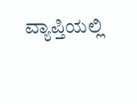ವ್ಯಾಪ್ತಿಯಲ್ಲಿ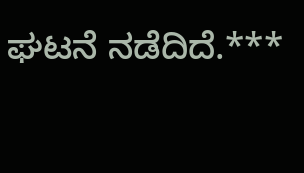ಘಟನೆ ನಡೆದಿದೆ.***